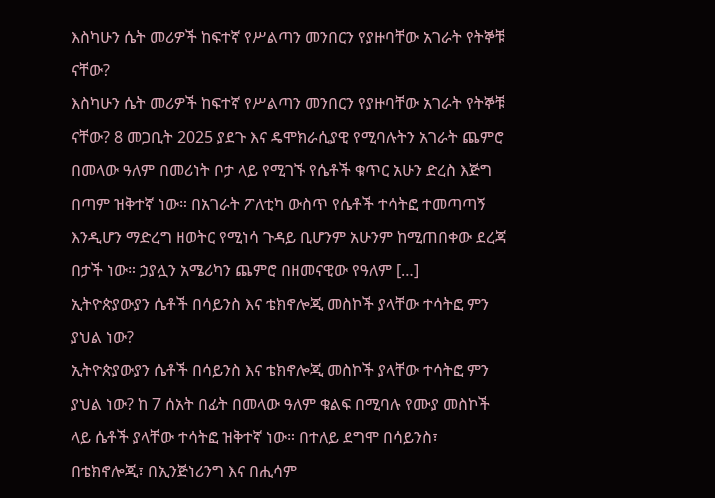እስካሁን ሴት መሪዎች ከፍተኛ የሥልጣን መንበርን የያዙባቸው አገራት የትኞቹ ናቸው?
እስካሁን ሴት መሪዎች ከፍተኛ የሥልጣን መንበርን የያዙባቸው አገራት የትኞቹ ናቸው? 8 መጋቢት 2025 ያደጉ እና ዴሞክራሲያዊ የሚባሉትን አገራት ጨምሮ በመላው ዓለም በመሪነት ቦታ ላይ የሚገኙ የሴቶች ቁጥር አሁን ድረስ እጅግ በጣም ዝቅተኛ ነው። በአገራት ፖለቲካ ውስጥ የሴቶች ተሳትፎ ተመጣጣኝ እንዲሆን ማድረግ ዘወትር የሚነሳ ጉዳይ ቢሆንም አሁንም ከሚጠበቀው ደረጃ በታች ነው። ኃያሏን አሜሪካን ጨምሮ በዘመናዊው የዓለም […]
ኢትዮጵያውያን ሴቶች በሳይንስ እና ቴክኖሎጂ መስኮች ያላቸው ተሳትፎ ምን ያህል ነው?
ኢትዮጵያውያን ሴቶች በሳይንስ እና ቴክኖሎጂ መስኮች ያላቸው ተሳትፎ ምን ያህል ነው? ከ 7 ሰአት በፊት በመላው ዓለም ቁልፍ በሚባሉ የሙያ መስኮች ላይ ሴቶች ያላቸው ተሳትፎ ዝቅተኛ ነው። በተለይ ደግሞ በሳይንስ፣ በቴክኖሎጂ፣ በኢንጅነሪንግ እና በሒሳም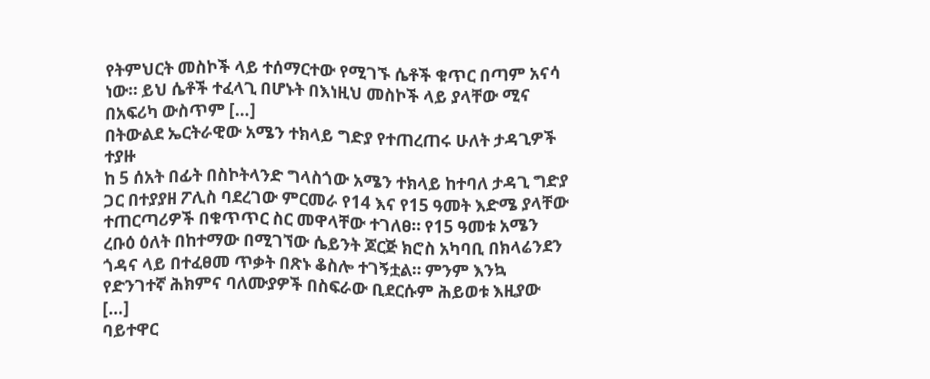የትምህርት መስኮች ላይ ተሰማርተው የሚገኙ ሴቶች ቁጥር በጣም አናሳ ነው። ይህ ሴቶች ተፈላጊ በሆኑት በእነዚህ መስኮች ላይ ያላቸው ሚና በአፍሪካ ውስጥም […]
በትውልደ ኤርትራዊው አሜን ተክላይ ግድያ የተጠረጠሩ ሁለት ታዳጊዎች ተያዙ
ከ 5 ሰአት በፊት በስኮትላንድ ግላስጎው አሜን ተክላይ ከተባለ ታዳጊ ግድያ ጋር በተያያዘ ፖሊስ ባደረገው ምርመራ የ14 እና የ15 ዓመት እድሜ ያላቸው ተጠርጣሪዎች በቁጥጥር ስር መዋላቸው ተገለፀ። የ15 ዓመቱ አሜን ረቡዕ ዕለት በከተማው በሚገኘው ሴይንት ጆርጅ ክሮስ አካባቢ በክላሬንደን ጎዳና ላይ በተፈፀመ ጥቃት በጽኑ ቆስሎ ተገኝቷል። ምንም እንኳ የድንገተኛ ሕክምና ባለሙያዎች በስፍራው ቢደርሱም ሕይወቱ እዚያው […]
ባይተዋር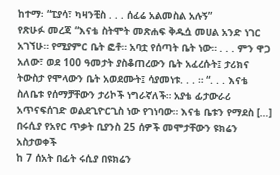ከተማ፡ “ፒያሳ፣ ካዛንቺስ . . . ሰፈሬ አልመስል አሉኝ”
የጽሁፉ መረጃ “እናቴ ስትሞት መጽሐፍ ቅዱሷ መሀል አንድ ነገር አገኘሁ። የሚያምር ቤት ፎቶ። አባቷ የሰጣት ቤት ነው። . . . ምን ዋጋ አለው፣ ወደ 100 ዓመታት ያስቆጠረውን ቤት አፈረሱት፤ ታሪክና ትውስታ የሞላውን ቤት አወደሙት፤ ሳያመነቱ. . . ። “. . . እናቴ ስለቤቱ የሰማቻቸውን ታሪኮች ነግራኛለች። አያቴ ፊታውራሪ አጥናፍሰገድ ወልደጊዮርጊስ ነው የገነባው። እናቴ ቤቱን የማደስ […]
በሩሲያ የአየር ጥቃት ቢያንስ 25 ሰዎች መሞታቸውን ዩክሬን አስታወቀች
ከ 7 ሰአት በፊት ሩሲያ በዩክሬን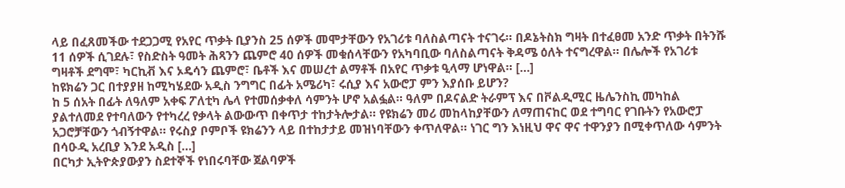ላይ በፈጸመችው ተደጋጋሚ የአየር ጥቃት ቢያንስ 25 ሰዎች መሞታቸውን የአገሪቱ ባለስልጣናት ተናገሩ። በዶኔትስክ ግዛት በተፈፀመ አንድ ጥቃት በትንሹ 11 ሰዎች ሲገደሉ፣ የስድስት ዓመት ሕጻንን ጨምሮ 40 ሰዎች መቁሰላቸውን የአካባቢው ባለስልጣናት ቅዳሜ ዕለት ተናግረዋል። በሌሎች የአገሪቱ ግዛቶች ደግሞ፣ ካርኪቭ እና ኦዴሳን ጨምሮ፣ ቤቶች እና መሠረተ ልማቶች በአየር ጥቃቱ ዒላማ ሆነዋል። […]
ከዩክሬን ጋር በተያያዘ ከሚካሄደው አዲስ ንግግር በፊት አሜሪካ፣ ሩሲያ እና አውሮፓ ምን እያሰቡ ይሆን?
ከ 5 ሰአት በፊት ለዓለም አቀፍ ፖለቲካ ሌላ የተመሰቃቀለ ሳምንት ሆኖ አልፏል። ዓለም በዶናልድ ትራምፕ እና በቮልዲሚር ዜሌንስኪ መካከል ያልተለመደ የተባለውን የተካረረ የቃላት ልውውጥ በቀጥታ ተከታትሎታል። የዩክሬን መሪ መከላከያቸውን ለማጠናከር ወደ ተግባር የገቡትን የአውሮፓ አጋሮቻቸውን ጎብኝተዋል። የሩስያ ቦምቦች ዩክሬንን ላይ በተከታታይ መዝነባቸውን ቀጥለዋል። ነገር ግን እነዚህ ዋና ዋና ተዋንያን በሚቀጥለው ሳምንት በሳዑዲ አረቢያ እንደ አዲስ […]
በርካታ ኢትዮጵያውያን ስደተኞች የነበሩባቸው ጀልባዎች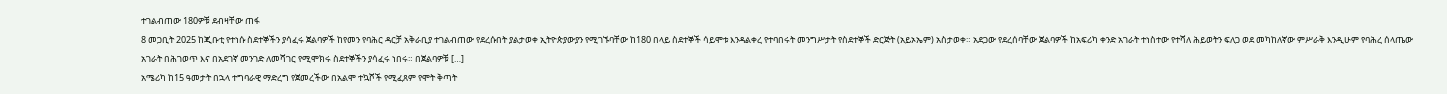ተገልብጠው 180ዎቹ ደብዛቸው ጠፋ
8 መጋቢት 2025 ከጂቡቲ የተነሱ ስደተኞችን ያሳፈሩ ጀልባዎች ከየመን የባሕር ዳርቻ አቅራቢያ ተገልብጠው የደረሱበት ያልታወቀ ኢትዮጵያውያን የሚገኙባቸው ከ180 በላይ ስደተኞች ሳይሞቱ እንዳልቀረ የተባበሩት መንግሥታት የስደተኞች ድርጅት (አይኦኤም) አስታወቀ። አደጋው የደረሰባቸው ጀልባዎች ከአፍሪካ ቀንድ አገራት ተነስተው የተሻለ ሕይወትን ፍለጋ ወደ መካከለኛው ምሥራቅ እንዲሁም የባሕረ ሰላጤው አገራት በሕገወጥ እና በአደገኛ መንገድ ለመሻገር የሚሞክሩ ስደተኞችን ያሳፈሩ ነበሩ። በጀልባዎቹ […]
አሜሪካ ከ15 ዓመታት በኋላ ተግባራዊ ማድረግ የጀመረችው በአልሞ ተኳሾች የሚፈጸም የሞት ቅጣት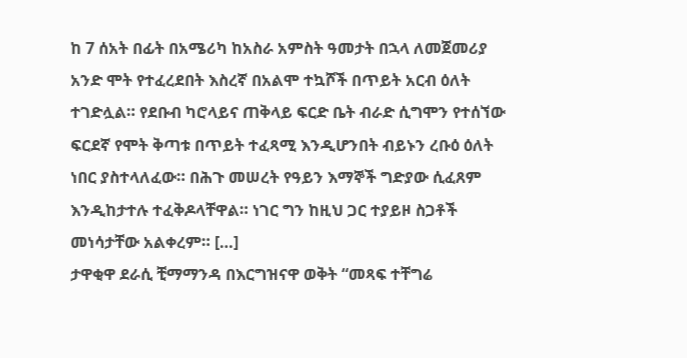ከ 7 ሰአት በፊት በአሜሪካ ከአስራ አምስት ዓመታት በኋላ ለመጀመሪያ አንድ ሞት የተፈረደበት እስረኛ በአልሞ ተኳሾች በጥይት አርብ ዕለት ተገድሏል። የደቡብ ካሮላይና ጠቅላይ ፍርድ ቤት ብራድ ሲግሞን የተሰኘው ፍርደኛ የሞት ቅጣቱ በጥይት ተፈጻሚ እንዲሆንበት ብይኑን ረቡዕ ዕለት ነበር ያስተላለፈው። በሕጉ መሠረት የዓይን እማኞች ግድያው ሲፈጸም እንዲከታተሉ ተፈቅዶላቸዋል። ነገር ግን ከዚህ ጋር ተያይዞ ስጋቶች መነሳታቸው አልቀረም። […]
ታዋቂዋ ደራሲ ቺማማንዳ በእርግዝናዋ ወቅት “መጻፍ ተቸግሬ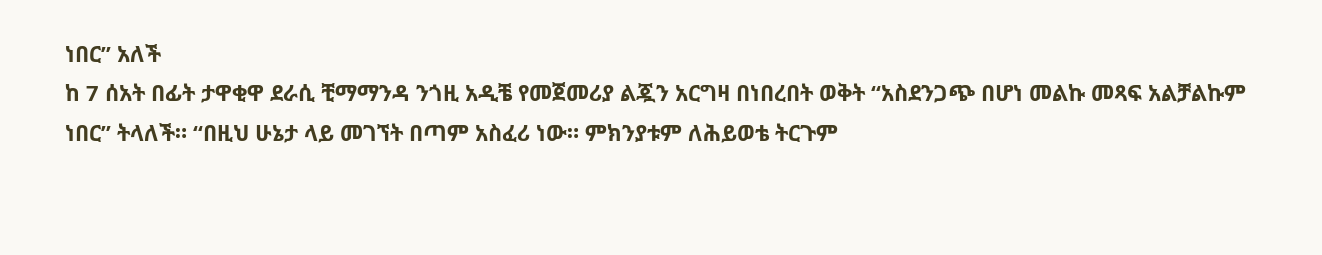ነበር” አለች
ከ 7 ሰአት በፊት ታዋቂዋ ደራሲ ቺማማንዳ ንጎዚ አዲቼ የመጀመሪያ ልጇን አርግዛ በነበረበት ወቅት “አስደንጋጭ በሆነ መልኩ መጻፍ አልቻልኩም ነበር” ትላለች። “በዚህ ሁኔታ ላይ መገኘት በጣም አስፈሪ ነው። ምክንያቱም ለሕይወቴ ትርጉም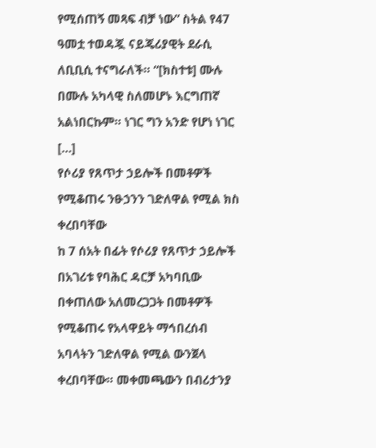የሚሰጠኝ መጻፍ ብቻ ነው” ስትል የ47 ዓመቷ ተወዳጇ ናይጄሪያዊት ደራሲ ለቢቢሲ ተናግራለች። “[ክስተቱ] ሙሉ በሙሉ አካላዊ ስለመሆኑ እርግጠኛ አልነበርኩም። ነገር ግን አንድ የሆነ ነገር […]
የሶሪያ የጸጥታ ኃይሎች በመቶዎች የሚቆጠሩ ንፁኃንን ገድለዋል የሚል ክስ ቀረበባቸው
ከ 7 ሰአት በፊት የሶሪያ የጸጥታ ኃይሎች በአገሪቱ የባሕር ዳርቻ አካባቢው በቀጠለው አለመረጋጋት በመቶዎች የሚቆጠሩ የአላዋይት ማኅበረሰብ አባላትን ገድለዋል የሚል ውንጀላ ቀረበባቸው። መቀመጫውን በብሪታንያ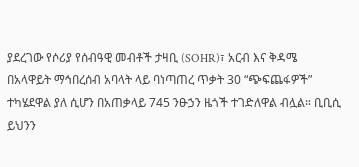ያደረገው የሶሪያ የሰብዓዊ መብቶች ታዛቢ (SOHR)፣ አርብ እና ቅዳሜ በአላዋይት ማኅበረሰብ አባላት ላይ ባነጣጠረ ጥቃት 30 “ጭፍጨፋዎች” ተካሄደዋል ያለ ሲሆን በአጠቃላይ 745 ንፁኃን ዜጎች ተገድለዋል ብሏል። ቢቢሲ ይህንን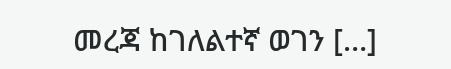መረጃ ከገለልተኛ ወገን […]